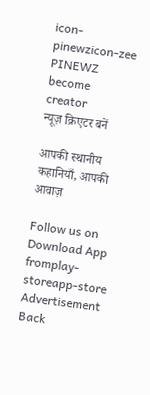icon-pinewzicon-zee
PINEWZ
become creator
न्यूज़ क्रिएटर बनें

आपकी स्थानीय कहानियाँ, आपकी आवाज़

Follow us on
Download App fromplay-storeapp-store
Advertisement
Back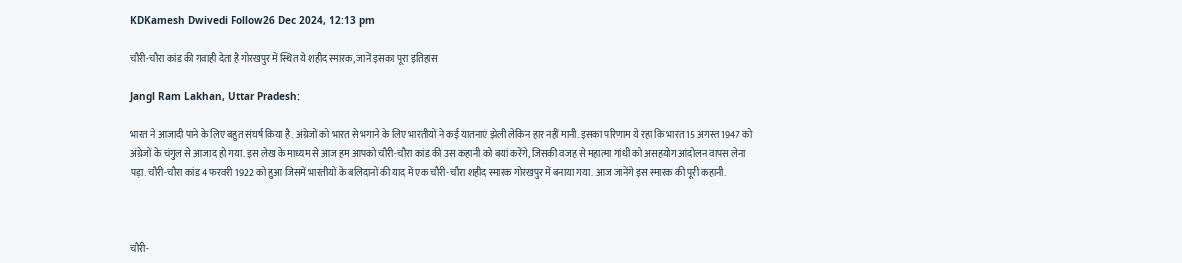KDKamesh Dwivedi Follow26 Dec 2024, 12:13 pm

चौरी-चौरा कांड की गवाही देता है गोरखपुर में स्थित ये शहीद स्मारक, जानें इसका पूरा इतिहास

Jangl Ram Lakhan, Uttar Pradesh:

भारत ने आजादी पाने के लिए बहुत संघर्ष किया है. अंग्रेजों को भारत से भगाने के लिए भारतीयों ने कई यातनाएं झेली लेकिन हार नहीं मानी. इसका परिणाम ये रहा कि भारत 15 अगस्त 1947 को अंग्रेजों के चंगुल से आजाद हो गया. इस लेख के माध्यम से आज हम आपको चौरी-चौरा कांड की उस कहानी को बयां करेंगे, जिसकी वजह से महात्मा गांधी को असहयोग आंदोलन वापस लेना पड़ा. चौरी-चौरा कांड 4 फरवरी 1922 को हुआ जिसमें भारतीयों के बलिदानों की याद में एक चौरी-चौरा शहीद स्मारक गोरखपुर में बनाया गया. आज जानेंगे इस स्मारक की पूरी कहानी.



चौरी-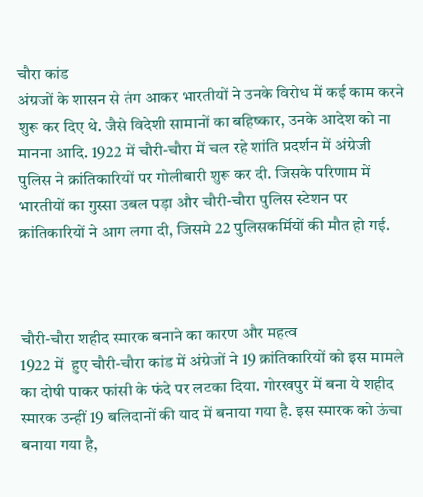चौरा कांड
अंग्रजों के शासन से तंग आकर भारतीयों ने उनके विरोध में कई काम करने शुरू कर दिए थे. जैसे विदेशी सामानों का बहिष्कार, उनके आदेश को ना मानना आदि. 1922 में चौरी-चौरा में चल रहे शांति प्रदर्शन में अंग्रेजी पुलिस ने क्रांतिकारियों पर गोलीबारी शुरू कर दी. जिसके परिणाम में भारतीयों का गुस्सा उबल पड़ा और चौरी-चौरा पुलिस स्टेशन पर क्रांतिकारियों ने आग लगा दी, जिसमे 22 पुलिसकर्मियों की मौत हो गई.



चौरी-चौरा शहीद स्मारक बनाने का कारण और महत्व
1922 में  हुए चौरी-चौरा कांड में अंग्रेजों ने 19 क्रांतिकारियों को इस मामले का दोषी पाकर फांसी के फंदे पर लटका दिया. गोरखपुर में बना ये शहीद स्मारक उन्हीं 19 बलिदानों की याद में बनाया गया है. इस स्मारक को ऊंचा बनाया गया है,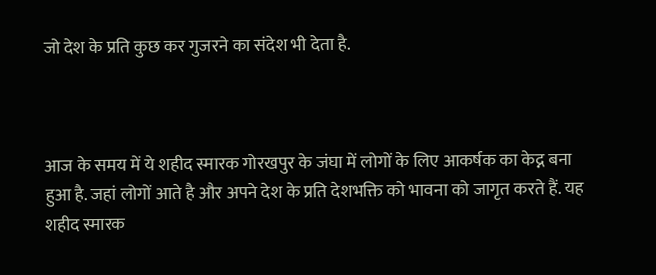जो देश के प्रति कुछ कर गुजरने का संदेश भी देता है.



आज के समय में ये शहीद स्मारक गोरखपुर के जंघा में लोगों के लिए आकर्षक का केद्न बना हुआ है. जहां लोगों आते है और अपने देश के प्रति देशभक्ति को भावना को जागृत करते हैं. यह शहीद स्मारक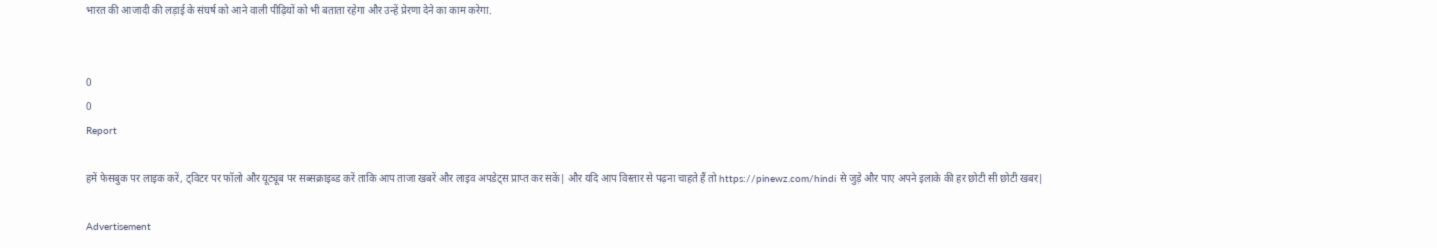भारत की आजादी की लड़ाई के संघर्ष को आने वाली पीढ़ियों को भी बताता रहेगा और उन्हें प्रेरणा देने का काम करेगा.


0
0
Report

हमें फेसबुक पर लाइक करें, ट्विटर पर फॉलो और यूट्यूब पर सब्सक्राइब्ड करें ताकि आप ताजा खबरें और लाइव अपडेट्स प्राप्त कर सकें| और यदि आप विस्तार से पढ़ना चाहते हैं तो https://pinewz.com/hindi से जुड़े और पाए अपने इलाके की हर छोटी सी छोटी खबर|

Advertisement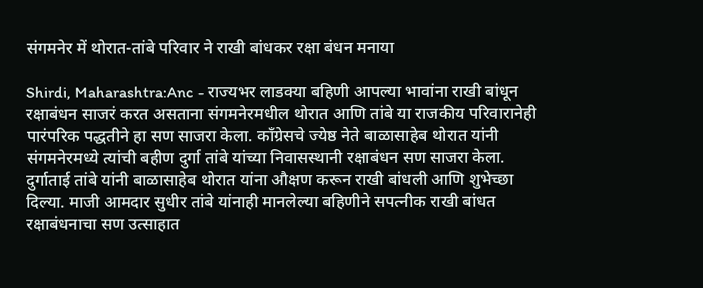संगमनेर में थोरात-तांबे परिवार ने राखी बांधकर रक्षा बंधन मनाया

Shirdi, Maharashtra:Anc - राज्यभर लाडक्या बहिणी आपल्या भावांना राखी बांधून रक्षाबंधन साजरं करत असताना संगमनेरमधील थोरात आणि तांबे या राजकीय परिवारानेही पारंपरिक पद्धतीने हा सण साजरा केला. काँग्रेसचे ज्येष्ठ नेते बाळासाहेब थोरात यांनी संगमनेरमध्ये त्यांची बहीण दुर्गा तांबे यांच्या निवासस्थानी रक्षाबंधन सण साजरा केला. दुर्गाताई तांबे यांनी बाळासाहेब थोरात यांना औक्षण करून राखी बांधली आणि शुभेच्छा दिल्या. माजी आमदार सुधीर तांबे यांनाही मानलेल्या बहिणीने सपत्नीक राखी बांधत रक्षाबंधनाचा सण उत्साहात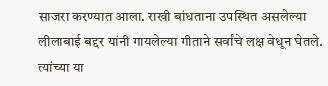साजरा करण्यात आला. राखी बांधताना उपस्थित असलेल्या लीलाबाई बद्दर यांनी गायलेल्या गीताने सर्वांचे लक्ष वेधून घेतले. त्यांच्या या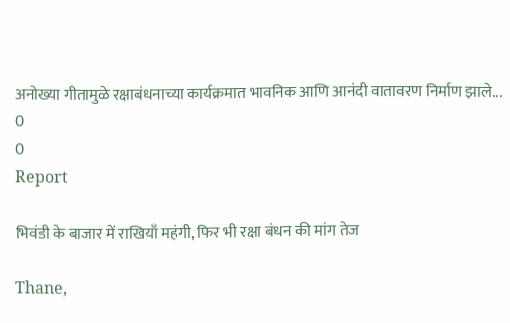अनोख्या गीतामुळे रक्षाबंधनाच्या कार्यक्रमात भावनिक आणि आनंदी वातावरण निर्माण झाले...
0
0
Report

भिवंडी के बाजार में राखियाँ महंगी, फिर भी रक्षा बंधन की मांग तेज

Thane,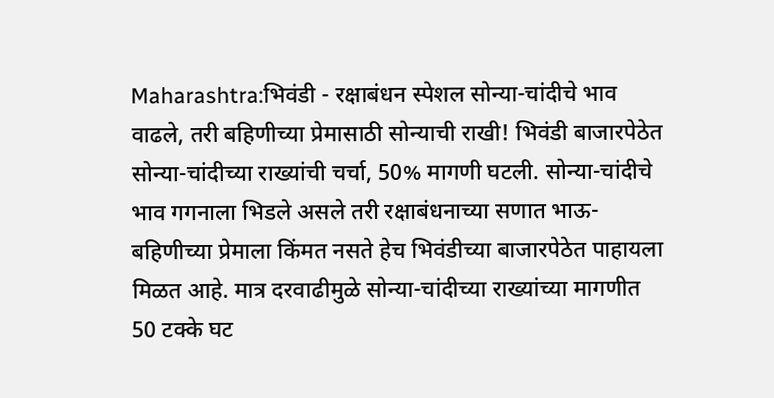Maharashtra:भिवंडी - रक्षाबंधन स्पेशल सोन्या-चांदीचे भाव वाढले, तरी बहिणीच्या प्रेमासाठी सोन्याची राखी! भिवंडी बाजारपेठेत सोन्या-चांदीच्या राख्यांची चर्चा, 50% मागणी घटली. सोन्या-चांदीचे भाव गगनाला भिडले असले तरी रक्षाबंधनाच्या सणात भाऊ-बहिणीच्या प्रेमाला किंमत नसते हेच भिवंडीच्या बाजारपेठेत पाहायला मिळत आहे. मात्र दरवाढीमुळे सोन्या-चांदीच्या राख्यांच्या मागणीत 50 टक्के घट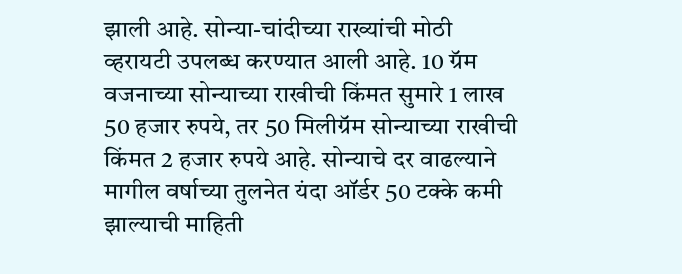झाली आहे. सोन्या-चांदीच्या राख्यांची मोठी व्हरायटी उपलब्ध करण्यात आली आहे. 10 ग्रॅम वजनाच्या सोन्याच्या राखीची किंमत सुमारे 1 लाख 50 हजार रुपये, तर 50 मिलीग्रॅम सोन्याच्या राखीची किंमत 2 हजार रुपये आहे. सोन्याचे दर वाढल्याने मागील वर्षाच्या तुलनेत यंदा ऑर्डर 50 टक्के कमी झाल्याची माहिती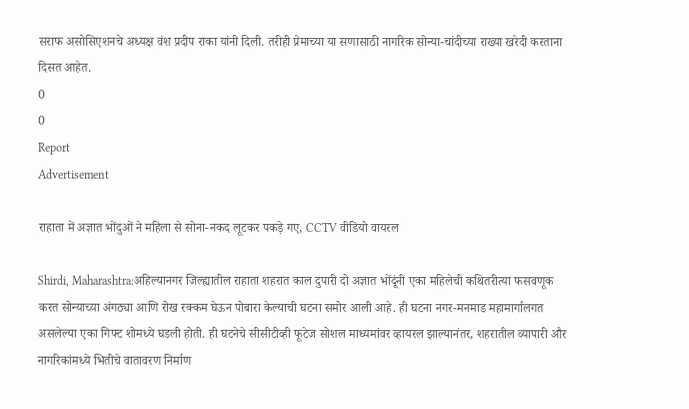सराफ असोसिएशनचे अध्यक्ष वंश प्रदीप राका यांनी दिली. तरीही प्रेमाच्या या सणासाठी नागरिक सोन्या-चांदीच्या राख्या खरेदी करताना दिसत आहेत.
0
0
Report
Advertisement

राहाता में अज्ञात भोंदुओं ने महिला से सोना-नकद लूटकर पकड़े गए, CCTV वीडियो वायरल

Shirdi, Maharashtra:अहिल्यानगर जिल्ह्यातील राहाता शहरात काल दुपारी दो अज्ञात भोंदूंनी एका महिलेची कथितरीत्या फसवणूक करत सोन्याच्या अंगठ्या आणि रोख रक्कम घेऊन पोबारा केल्याची घटना समोर आली आहे. ही घटना नगर-मनमाड महामार्गालगत असलेल्या एका गिफ्ट शोमध्ये घडली होती. ही घटनेचे सीसीटीव्ही फूटेज सोशल माध्यमांवर व्हायरल झाल्यानंतर, शहरातील व्यापारी और नागरिकांमध्ये भितीचे वातावरण निर्माण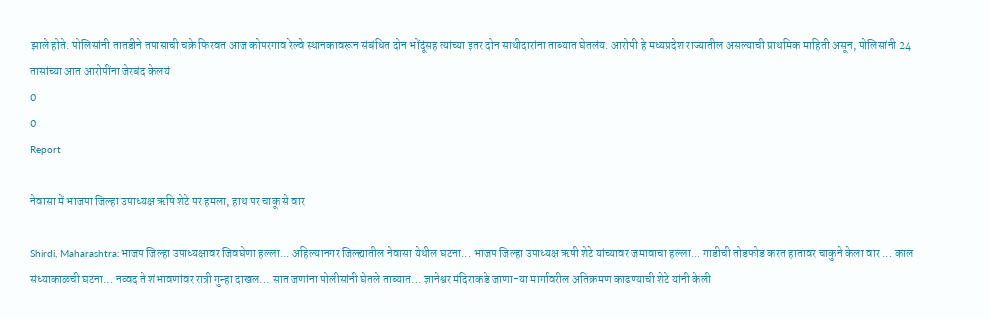झाले होते. पोलिसांनी तातडीने तपासाची चक्रे फिरवत आज कोपरगाव रेल्वे स्थानकावरून संबंधित दोन भोंदूंसह त्यांच्या इतर दोन साथीदारांना ताब्यात घेतलंय. आरोपी हे मध्यप्रदेश राज्यातील असल्याची प्राथमिक माहिती असून, पोलिसांनी 24 तासांच्या आत आरोपींना जेरबंद केलयं
0
0
Report

नेवासा में भाजपा जिल्हा उपाध्यक्ष ऋषि शेटे पर हमला, हाथ पर चाकू से वार

Shirdi, Maharashtra:भाजप जिल्हा उपाध्यक्षावर जिवघेणा हल्ला... अहिल्यानगर जिल्ह्यातील नेवासा येथील घटना... भाजप जिल्हा उपाध्यक्ष ऋषी शेटे यांच्यावर जमावाचा हल्ला... गाडीची तोडफोड करत हातावर चाकुने केला वार ... काल संध्याकाळची घटना... नव्वद ते शंभावणांवर रात्री गुन्हा दाखल... सात जणांना पोलीसांनी घेतले ताब्यात... ज्ञानेश्वर मंदिराकडे जाणा-या मार्गावरील अतिक्रमण काढण्याची शेटे यांनी केली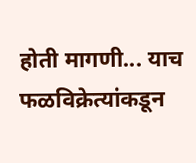होती मागणी... याच फळविक्रेत्यांकडून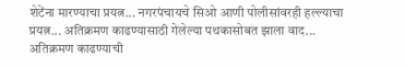शेटेंना मारण्याचा प्रयत्न... नगरपंचायचे सिओ आणी पोलीसांवरही हल्ल्याचा प्रयत्न... अतिक्रमण काढण्यासाठी गेलेल्या पथकासोबत झाला वाद... अतिक्रमण काढण्याची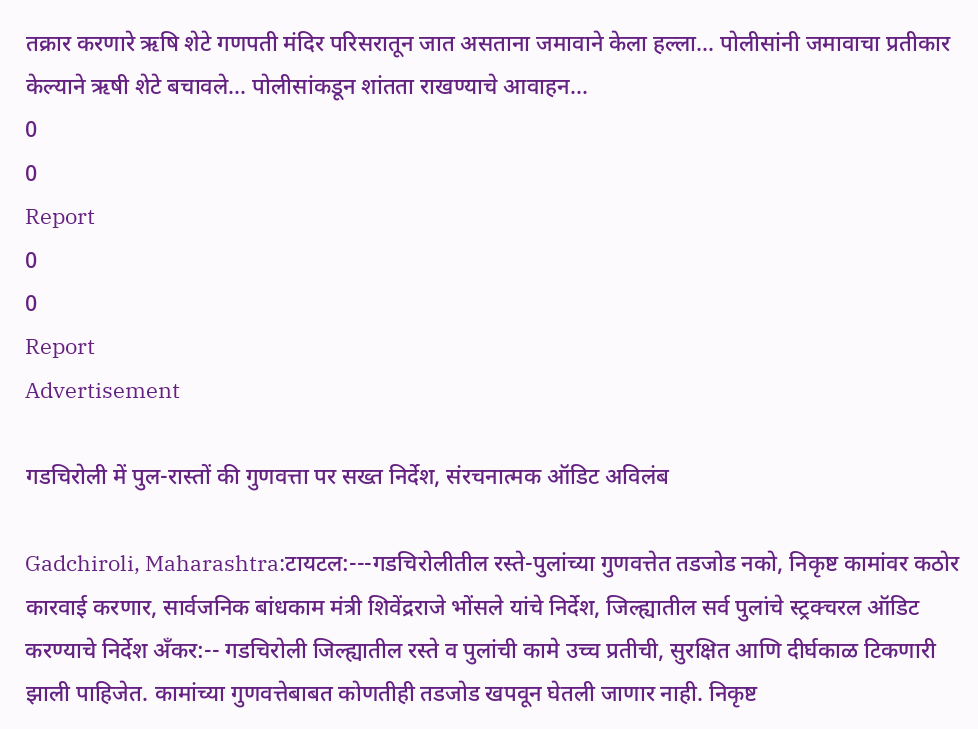तक्रार करणारे ऋषि शेटे गणपती मंदिर परिसरातून जात असताना जमावाने केला हल्ला... पोलीसांनी जमावाचा प्रतीकार केल्याने ऋषी शेटे बचावले... पोलीसांकडून शांतता राखण्याचे आवाहन...
0
0
Report
0
0
Report
Advertisement

गडचिरोली में पुल-रास्तों की गुणवत्ता पर सख्त निर्देश, संरचनात्मक ऑडिट अविलंब

Gadchiroli, Maharashtra:टायटल:---गडचिरोलीतील रस्ते-पुलांच्या गुणवत्तेत तडजोड नको, निकृष्ट कामांवर कठोर कारवाई करणार, सार्वजनिक बांधकाम मंत्री शिवेंद्रराजे भोंसले यांचे निर्देश, जिल्ह्यातील सर्व पुलांचे स्ट्रक्चरल ऑडिट करण्याचे निर्देश अँकर:-- गडचिरोली जिल्ह्यातील रस्ते व पुलांची कामे उच्च प्रतीची, सुरक्षित आणि दीर्घकाळ टिकणारी झाली पाहिजेत. कामांच्या गुणवत्तेबाबत कोणतीही तडजोड खपवून घेतली जाणार नाही. निकृष्ट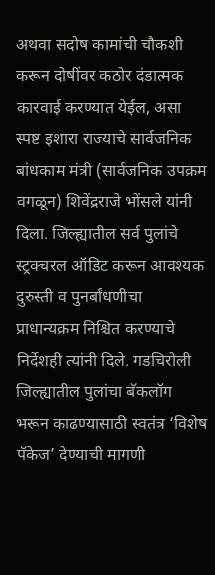अथवा सदोष कामांची चौकशी करून दोषींवर कठोर दंडात्मक कारवाई करण्यात येईल, असा स्पष्ट इशारा राज्याचे सार्वजनिक बांधकाम मंत्री (सार्वजनिक उपक्रम वगळून) शिवेंद्रराजे भोंसले यांनी दिला. जिल्ह्यातील सर्व पुलांचे स्ट्रक्चरल ऑडिट करून आवश्यक दुरुस्ती व पुनर्बांधणीचा प्राधान्यक्रम निश्चित करण्याचे निर्देशही त्यांनी दिले. गडचिरोली जिल्ह्यातील पुलांचा बॅकलॉग भरून काढण्यासाठी स्वतंत्र ‘विशेष पॅकेज’ देण्याची मागणी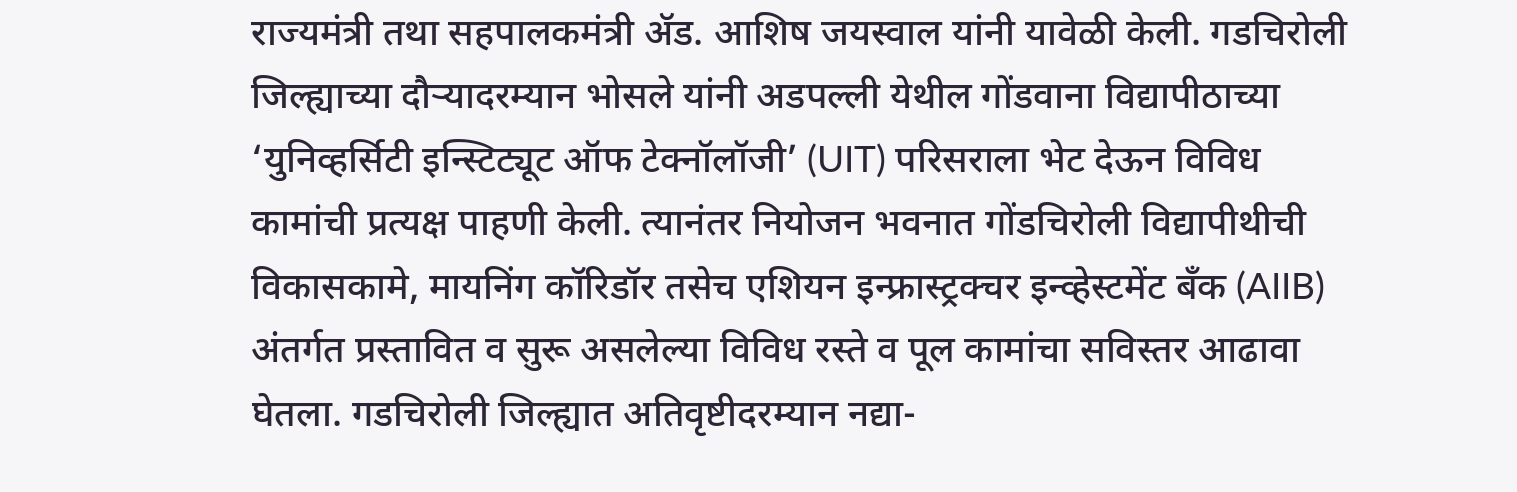राज्यमंत्री तथा सहपालकमंत्री ॲड. आशिष जयस्वाल यांनी यावेळी केली. गडचिरोली जिल्ह्याच्या दौऱ्यादरम्यान भोसले यांनी अडपल्ली येथील गोंडवाना विद्यापीठाच्या ‘युनिव्हर्सिटी इन्स्टिट्यूट ऑफ टेक्नॉलॉजी’ (UIT) परिसराला भेट देऊन विविध कामांची प्रत्यक्ष पाहणी केली. त्यानंतर नियोजन भवनात गोंडचिरोली विद्यापीथीची विकासकामे, मायनिंग कॉरिडॉर तसेच एशियन इन्फ्रास्ट्रक्चर इन्व्हेस्टमेंट बँक (AIIB) अंतर्गत प्रस्तावित व सुरू असलेल्या विविध रस्ते व पूल कामांचा सविस्तर आढावा घेतला. गडचिरोली जिल्ह्यात अतिवृष्टीदरम्यान नद्या-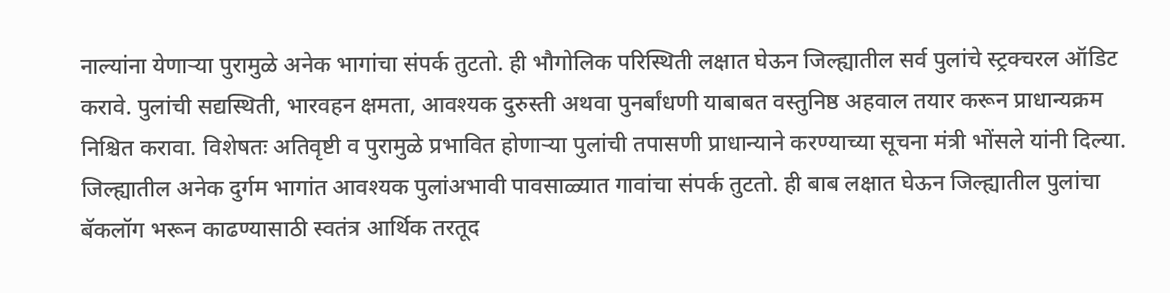नाल्यांना येणाऱ्या पुरामुळे अनेक भागांचा संपर्क तुटतो. ही भौगोलिक परिस्थिती लक्षात घेऊन जिल्ह्यातील सर्व पुलांचे स्ट्रक्चरल ऑडिट करावे. पुलांची सद्यस्थिती, भारवहन क्षमता, आवश्यक दुरुस्ती अथवा पुनर्बांधणी याबाबत वस्तुनिष्ठ अहवाल तयार करून प्राधान्यक्रम निश्चित करावा. विशेषतः अतिवृष्टी व पुरामुळे प्रभावित होणाऱ्या पुलांची तपासणी प्राधान्याने करण्याच्या सूचना मंत्री भोंसले यांनी दिल्या. जिल्ह्यातील अनेक दुर्गम भागांत आवश्यक पुलांअभावी पावसाळ्यात गावांचा संपर्क तुटतो. ही बाब लक्षात घेऊन जिल्ह्यातील पुलांचा बॅकलॉग भरून काढण्यासाठी स्वतंत्र आर्थिक तरतूद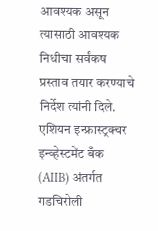आवश्यक असून त्यासाठी आवश्यक निधीचा सर्वंकष प्रस्ताव तयार करण्याचे निर्देश त्यांनी दिले. एशियन इन्फ्रास्ट्रक्चर इन्व्हेस्टमेंट बँक (AIIB) अंतर्गत गडचिरोली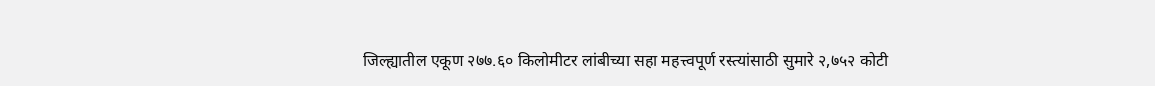जिल्ह्यातील एकूण २७७.६० किलोमीटर लांबीच्या सहा महत्त्वपूर्ण रस्त्यांसाठी सुमारे २,७५२ कोटी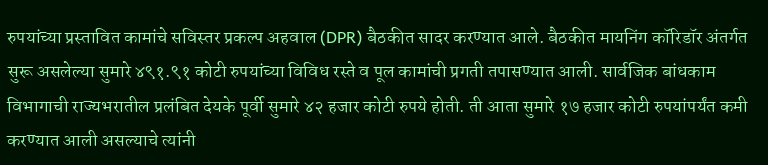रुपयांच्या प्रस्तावित कामांचे सविस्तर प्रकल्प अहवाल (DPR) बैठकीत सादर करण्यात आले. बैठकीत मायनिंग कॉरिडॉर अंतर्गत सुरू असलेल्या सुमारे ४९१.९१ कोटी रुपयांच्या विविध रस्ते व पूल कामांची प्रगती तपासण्यात आली. सार्वजिक बांधकाम विभागाची राज्यभरातील प्रलंबित देयके पूर्वी सुमारे ४२ हजार कोटी रुपये होती. ती आता सुमारे १७ हजार कोटी रुपयांपर्यंत कमी करण्यात आली असल्याचे त्यांनी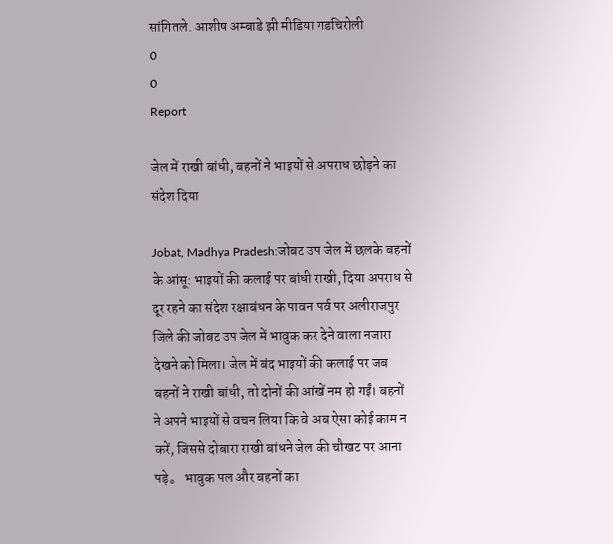सांगितले. आशीष अम्बाडे झी मीडिया गडचिरोली
0
0
Report

जेल में राखी बांधी, बहनों ने भाइयों से अपराध छोड़ने का संदेश दिया

Jobat, Madhya Pradesh:जोबट उप जेल में छलके बहनों के आंसू: भाइयों की कलाई पर बांधी राखी, दिया अपराध से दूर रहने का संदेश रक्षाबंधन के पावन पर्व पर अ‍लीराजपुर जिले की जोबट उप जेल में भावुक कर देने वाला नजारा देखने को मिला। जेल में बंद भाइयों की कलाई पर जब बहनों ने राखी बांधी, तो दोनों की आंखें नम हो गईं। बहनों ने अपने भाइयों से वचन लिया कि वे अब ऐसा कोई काम न करें, जिससे दोबारा राखी बांधने जेल की चौखट पर आना पड़े。 भावुक पल और बहनों का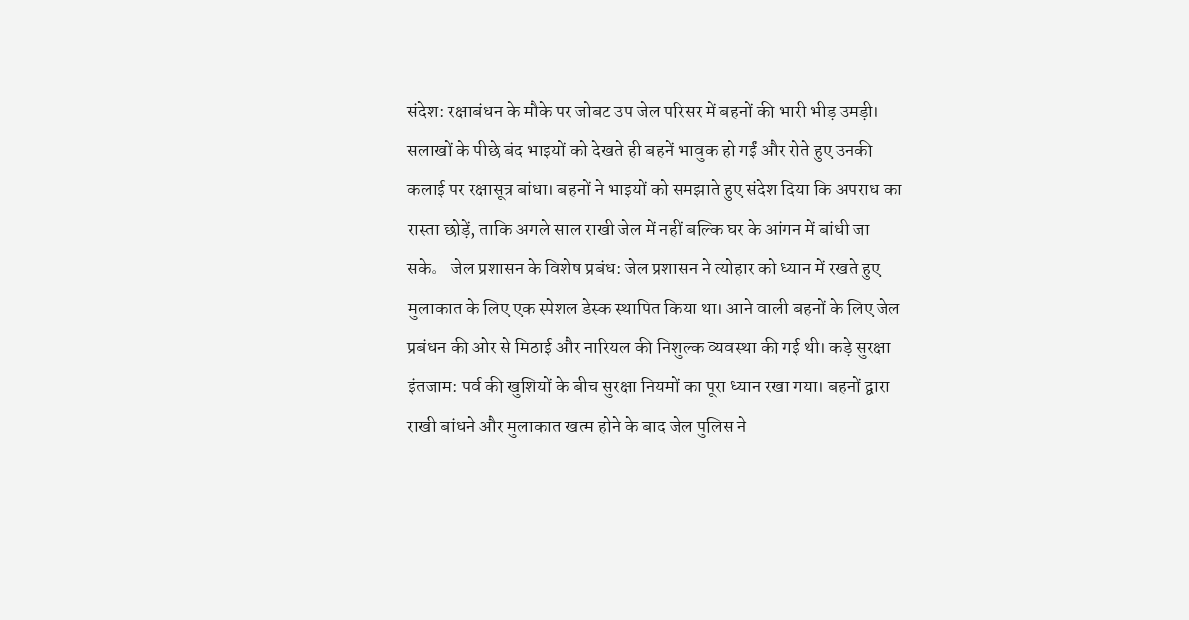संदेश: रक्षाबंधन के मौके पर जोबट उप जेल परिसर में बहनों की भारी भीड़ उमड़ी। सलाखों के पीछे बंद भाइयों को देखते ही बहनें भावुक हो गईं और रोते हुए उनकी कलाई पर रक्षासूत्र बांधा। बहनों ने भाइयों को समझाते हुए संदेश दिया कि अपराध का रास्ता छोड़ें, ताकि अगले साल राखी जेल में नहीं बल्कि घर के आंगन में बांधी जा सके。 जेल प्रशासन के विशेष प्रबंध: जेल प्रशासन ने त्योहार को ध्यान में रखते हुए मुलाकात के लिए एक स्पेशल डेस्क स्थापित किया था। आने वाली बहनों के लिए जेल प्रबंधन की ओर से मिठाई और नारियल की निशुल्क व्यवस्था की गई थी। कड़े सुरक्षा इंतजाम: पर्व की खुशियों के बीच सुरक्षा नियमों का पूरा ध्यान रखा गया। बहनों द्वारा राखी बांधने और मुलाकात खत्म होने के बाद जेल पुलिस ने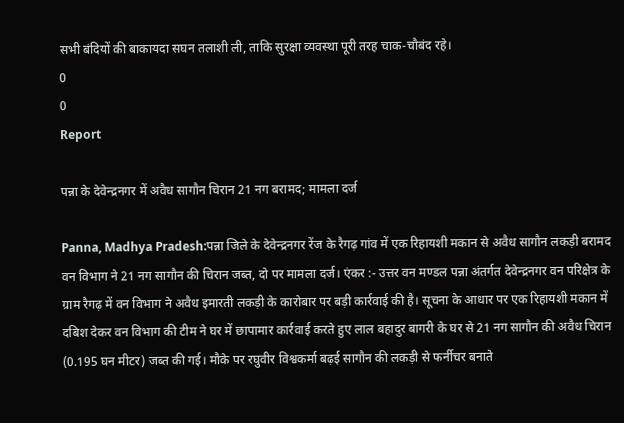सभी बंदियों की बाकायदा सघन तलाशी ली, ताकि सुरक्षा व्यवस्था पूरी तरह चाक-चौबंद रहे।
0
0
Report

पन्ना के देवेन्द्रनगर में अवैध सागौन चिरान 21 नग बरामद; मामला दर्ज

Panna, Madhya Pradesh:पन्ना जिले के देवेन्द्रनगर रेंज के रैगढ़ गांव में एक रिहायशी मकान से अवैध सागौन लकड़ी बरामद वन विभाग ने 21 नग सागौन की चिरान जब्त, दो पर मामला दर्ज। एंकर :- उत्तर वन मण्डल पन्ना अंतर्गत देवेन्द्रनगर वन परिक्षेत्र के ग्राम रैगढ़ में वन विभाग ने अवैध इमारती लकड़ी के कारोबार पर बड़ी कार्रवाई की है। सूचना के आधार पर एक रिहायशी मकान में दबिश देकर वन विभाग की टीम ने घर में छापामार कार्रवाई करते हुए लाल बहादुर बागरी के घर से 21 नग सागौन की अवैध चिरान (0.195 घन मीटर) जब्त की गई। मौके पर रघुवीर विश्वकर्मा बढ़ई सागौन की लकड़ी से फर्नीचर बनाते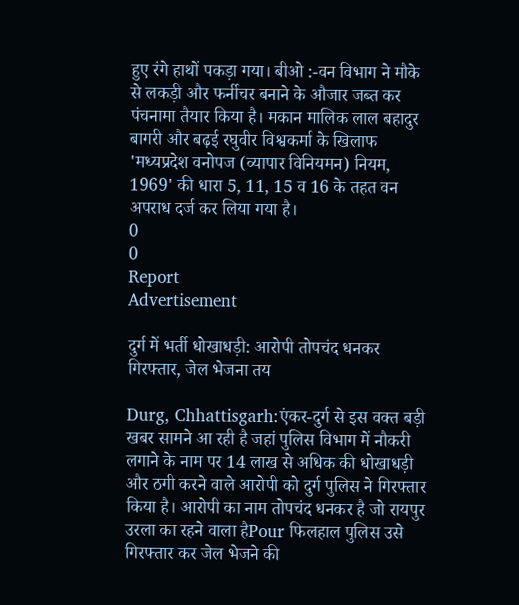हुए रंगे हाथों पकड़ा गया। बीओ :-वन विभाग ने मौके से लकड़ी और फर्नीचर बनाने के औजार जब्त कर पंचनामा तैयार किया है। मकान मालिक लाल बहादुर बागरी और बढ़ई रघुवीर विश्वकर्मा के खिलाफ 'मध्यप्रदेश वनोपज (व्यापार विनियमन) नियम, 1969' की धारा 5, 11, 15 व 16 के तहत वन अपराध दर्ज कर लिया गया है।
0
0
Report
Advertisement

दुर्ग में भर्ती धोखाधड़ी: आरोपी तोपचंद धनकर गिरफ्तार, जेल भेजना तय

Durg, Chhattisgarh:एंकर-दुर्ग से इस वक्त बड़ी खबर सामने आ रही है जहां पुलिस विभाग में नौकरी लगाने के नाम पर 14 लाख से अधिक की धोखाधड़ी और ठगी करने वाले आरोपी को दुर्ग पुलिस ने गिरफ्तार किया है। आरोपी का नाम तोपचंद धनकर है जो रायपुर उरला का रहने वाला हैPour फिलहाल पुलिस उसे गिरफ्तार कर जेल भेजने की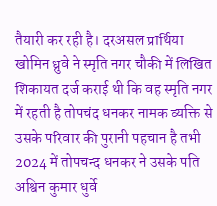तैयारी कर रही है। दरअसल प्रार्थिया खोमिन ध्रुवे ने स्मृति नगर चौकी में लिखित शिकायत दर्ज कराई थी कि वह स्मृति नगर में रहती है तोपचंद धनकर नामक व्यक्ति से उसके परिवार की पुरानी पहचान है तभी 2024 में तोपचन्द धनकर ने उसके पति अश्विन कुमार धुर्वे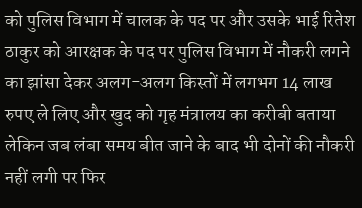को पुलिस विभाग में चालक के पद पर और उसके भाई रितेश ठाकुर को आरक्षक के पद पर पुलिस विभाग में नौकरी लगने का झांसा देकर अलग-अलग किस्तों में लगभग 14 लाख रुपए ले लिए और खुद को गृह मंत्रालय का करीबी बताया लेकिन जब लंबा समय बीत जाने के बाद भी दोनों की नौकरी नहीं लगी पर फिर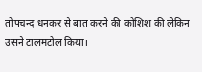तोपचन्द धनकर से बात करने की कोशिश की लेकिन उसने टालमटोल किया।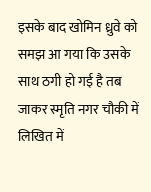इसके बाद खोमिन ध्रुवे को समझ आ गया कि उसके साथ ठगी हो गई है तब जाकर स्मृति नगर चौकी में लिखित में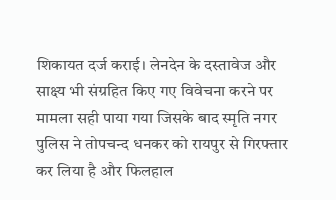शिकायत दर्ज कराई। लेनदेन के दस्तावेज और साक्ष्य भी संग्रहित किए गए विवेचना करने पर मामला सही पाया गया जिसके बाद स्मृति नगर पुलिस ने तोपचन्द धनकर को रायपुर से गिरफ्तार कर लिया है और फिलहाल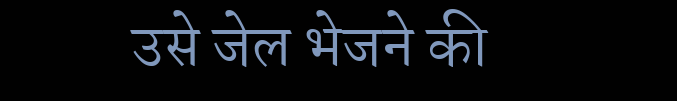उसे जेल भेजने की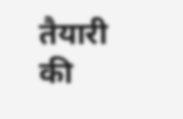तैयारी की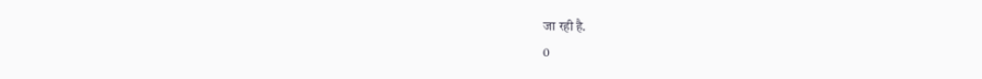जा रही है.
0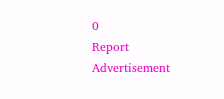0
Report
Advertisement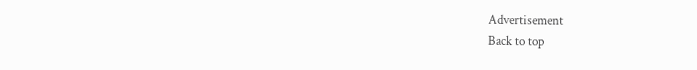Advertisement
Back to top